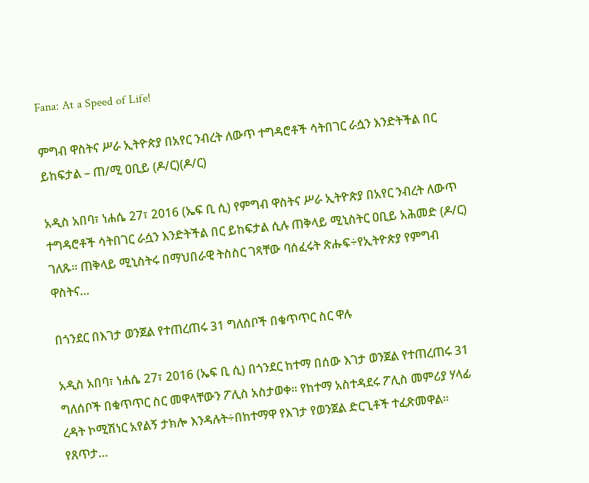Fana: At a Speed of Life!

ምግብ ዋስትና ሥራ ኢትዮጵያ በአየር ንብረት ለውጥ ተግዳሮቶች ሳትበገር ራሷን እንድትችል በር ይከፍታል – ጠ/ሚ ዐቢይ (ዶ/ር)(ዶ/ር)

አዲስ አበባ፣ ነሐሴ 27፣ 2016 (ኤፍ ቢ ሲ) የምግብ ዋስትና ሥራ ኢትዮጵያ በአየር ንብረት ለውጥ ተግዳሮቶች ሳትበገር ራሷን እንድትችል በር ይከፍታል ሲሉ ጠቅላይ ሚኒስትር ዐቢይ አሕመድ (ዶ/ር) ገለጹ፡፡ ጠቅላይ ሚኒስትሩ በማህበራዊ ትስስር ገጻቸው ባሰፈሩት ጽሑፍ÷የኢትዮጵያ የምግብ ዋስትና…

በጎንደር በእገታ ወንጀል የተጠረጠሩ 31 ግለሰቦች በቁጥጥር ስር ዋሉ

አዲስ አበባ፣ ነሐሴ 27፣ 2016 (ኤፍ ቢ ሲ) በጎንደር ከተማ በሰው እገታ ወንጀል የተጠረጠሩ 31 ግለሰቦች በቁጥጥር ስር መዋላቸውን ፖሊስ አስታወቀ። የከተማ አስተዳደሩ ፖሊስ መምሪያ ሃላፊ ረዳት ኮሚሽነር አየልኝ ታክሎ እንዳሉት÷በከተማዋ የእገታ የወንጀል ድርጊቶች ተፈጽመዋል። የጸጥታ…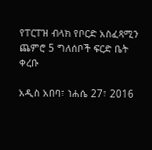የፐርፐዝ ብላክ የቦርድ አስፈጻሚን ጨምሮ 5 ግለሰቦች ፍርድ ቤት ቀረቡ

አዲስ አበባ፣ ነሐሴ 27፣ 2016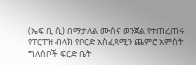(ኤፍ ቢ ሲ) በማታለል ሙስና ወንጀል የተጠረጠሩ የፐርፐዝ ብላክ የቦርድ አስፈጻሚን ጨምሮ አምስት ግለሰቦች ፍርድ ቤት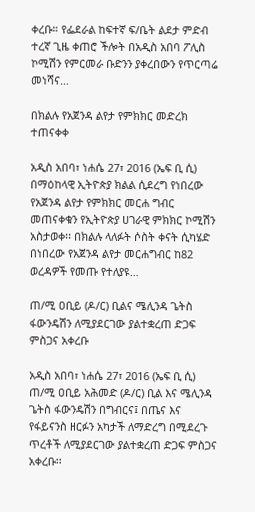ቀረቡ። የፌደራል ከፍተኛ ፍ/ቤት ልደታ ምድብ ተረኛ ጊዜ ቀጠሮ ችሎት በአዲስ አበባ ፖሊስ ኮሚሽን የምርመራ ቡድንን ያቀረበውን የጥርጣሬ መነሻና…

በክልሉ የአጀንዳ ልየታ የምክክር መድረክ ተጠናቀቀ

አዲስ አበባ፣ ነሐሴ 27፣ 2016 (ኤፍ ቢ ሲ) በማዕከላዊ ኢትዮጵያ ክልል ሲደረግ የነበረው የአጀንዳ ልየታ የምክክር መርሐ ግብር መጠናቀቁን የኢትዮጵያ ሀገራዊ ምክክር ኮሚሽን አስታወቀ፡፡ በክልሉ ላለፉት ሶስት ቀናት ሲካሄድ በነበረው የአጀንዳ ልየታ መርሐግብር ከ82 ወረዳዎች የመጡ የተለያዩ…

ጠ/ሚ ዐቢይ (ዶ/ር) ቢልና ሜሊንዳ ጌትስ ፋውንዴሽን ለሚያደርገው ያልተቋረጠ ድጋፍ ምስጋና አቀረቡ

አዲስ አበባ፣ ነሐሴ 27፣ 2016 (ኤፍ ቢ ሲ) ጠ/ሚ ዐቢይ አሕመድ (ዶ/ር) ቢል እና ሜሊንዳ ጌትስ ፋውንዴሽን በግብርና፤ በጤና እና የፋይናንስ ዘርፉን አካታች ለማድረግ በሚደረጉ ጥረቶች ለሚያደርገው ያልተቋረጠ ድጋፍ ምስጋና አቀረቡ፡፡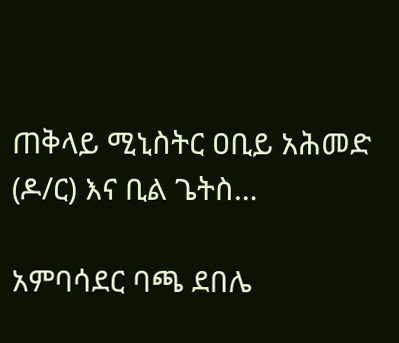ጠቅላይ ሚኒስትር ዐቢይ አሕመድ (ዶ/ር) እና ቢል ጌትስ…

አምባሳደር ባጫ ደበሌ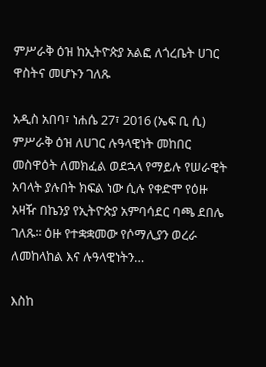ምሥራቅ ዕዝ ከኢትዮጵያ አልፎ ለጎረቤት ሀገር ዋስትና መሆኑን ገለጹ

አዲስ አበባ፣ ነሐሴ 27፣ 2016 (ኤፍ ቢ ሲ) ምሥራቅ ዕዝ ለሀገር ሉዓላዊነት መከበር መስዋዕት ለመክፈል ወደኋላ የማይሉ የሠራዊት አባላት ያሉበት ክፍል ነው ሲሉ የቀድሞ የዕዙ አዛዥ በኬንያ የኢትዮጵያ አምባሳደር ባጫ ደበሌ ገለጹ፡፡ ዕዙ የተቋቋመው የሶማሊያን ወረራ ለመከላከል እና ሉዓላዊነትን…

እስከ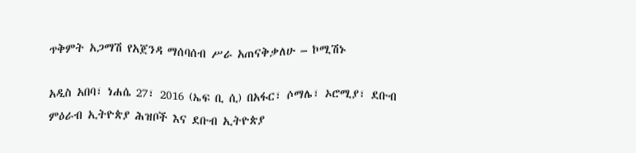ጥቅምት አጋማሽ የአጀንዳ ማሰባሰብ ሥራ አጠናቅቃለሁ – ኮሚሽኑ

አዲስ አበባ፣ ነሐሴ 27፣ 2016 (ኤፍ ቢ ሲ) በአፋር፣ ሶማሌ፣ ኦሮሚያ፣ ደቡብ ምዕራብ ኢትዮጵያ ሕዝቦች እና ደቡብ ኢትዮጵያ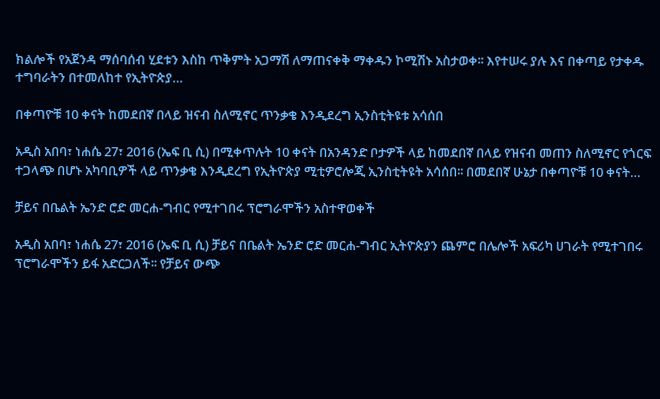ክልሎች የአጀንዳ ማሰባሰብ ሂደቱን እስከ ጥቅምት አጋማሽ ለማጠናቀቅ ማቀዱን ኮሚሽኑ አስታወቀ፡፡ እየተሠሩ ያሉ እና በቀጣይ የታቀዱ ተግባራትን በተመለከተ የኢትዮጵያ…

በቀጣዮቹ 10 ቀናት ከመደበኛ በላይ ዝናብ ስለሚኖር ጥንቃቄ እንዲደረግ ኢንስቲትዩቱ አሳሰበ

አዲስ አበባ፣ ነሐሴ 27፣ 2016 (ኤፍ ቢ ሲ) በሚቀጥሉት 10 ቀናት በአንዳንድ ቦታዎች ላይ ከመደበኛ በላይ የዝናብ መጠን ስለሚኖር የጎርፍ ተጋላጭ በሆኑ አካባቢዎች ላይ ጥንቃቄ እንዲደረግ የኢትዮጵያ ሚቲዎሮሎጂ ኢንስቲትዩት አሳሰበ፡፡ በመደበኛ ሁኔታ በቀጣዮቹ 10 ቀናት…

ቻይና በቤልት ኤንድ ሮድ መርሐ-ግብር የሚተገበሩ ፕሮግራሞችን አስተዋወቀች

አዲስ አበባ፣ ነሐሴ 27፣ 2016 (ኤፍ ቢ ሲ) ቻይና በቤልት ኤንድ ሮድ መርሐ-ግብር ኢትዮጵያን ጨምሮ በሌሎች አፍሪካ ሀገራት የሚተገበሩ ፕሮግራሞችን ይፋ አድርጋለች፡፡ የቻይና ውጭ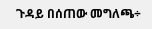ጉዳይ በሰጠው መግለጫ÷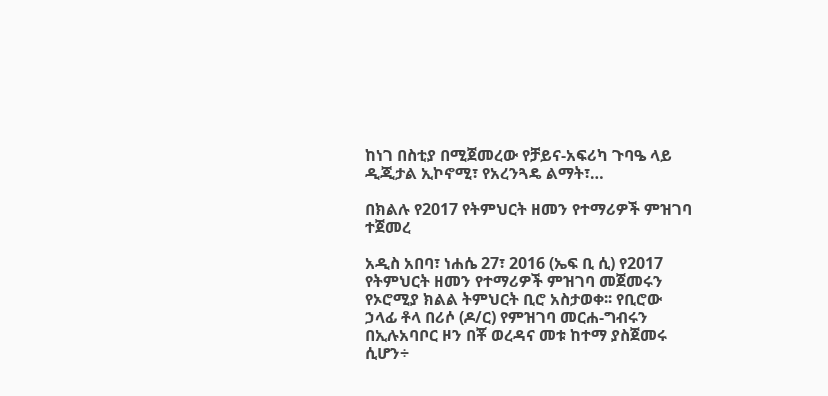ከነገ በስቲያ በሚጀመረው የቻይና-አፍሪካ ጉባዔ ላይ ዲጂታል ኢኮኖሚ፣ የአረንጓዴ ልማት፣…

በክልሉ የ2017 የትምህርት ዘመን የተማሪዎች ምዝገባ ተጀመረ

አዲስ አበባ፣ ነሐሴ 27፣ 2016 (ኤፍ ቢ ሲ) የ2017 የትምህርት ዘመን የተማሪዎች ምዝገባ መጀመሩን የኦሮሚያ ክልል ትምህርት ቢሮ አስታወቀ፡፡ የቢሮው  ኃላፊ ቶላ በሪሶ (ዶ/ር) የምዝገባ መርሐ-ግብሩን በኢሉአባቦር ዞን በቾ ወረዳና መቱ ከተማ ያስጀመሩ ሲሆን÷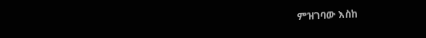ምዝገባው እስከ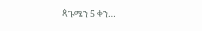ጳጉሜን 5 ቀን…